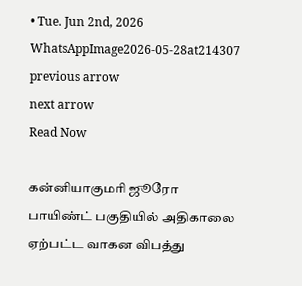• Tue. Jun 2nd, 2026
WhatsAppImage2026-05-28at214307
previous arrow
next arrow
Read Now

கன்னியாகுமரி ஜூரோ பாயிண்ட் பகுதியில் அதிகாலை ஏற்பட்ட வாகன விபத்து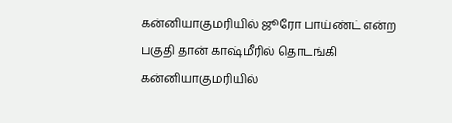கன்னியாகுமரியில் ஜூரோ பாய்ண்ட் என்ற பகுதி தான் காஷ்மீரில் தொடங்கி கன்னியாகுமரியில்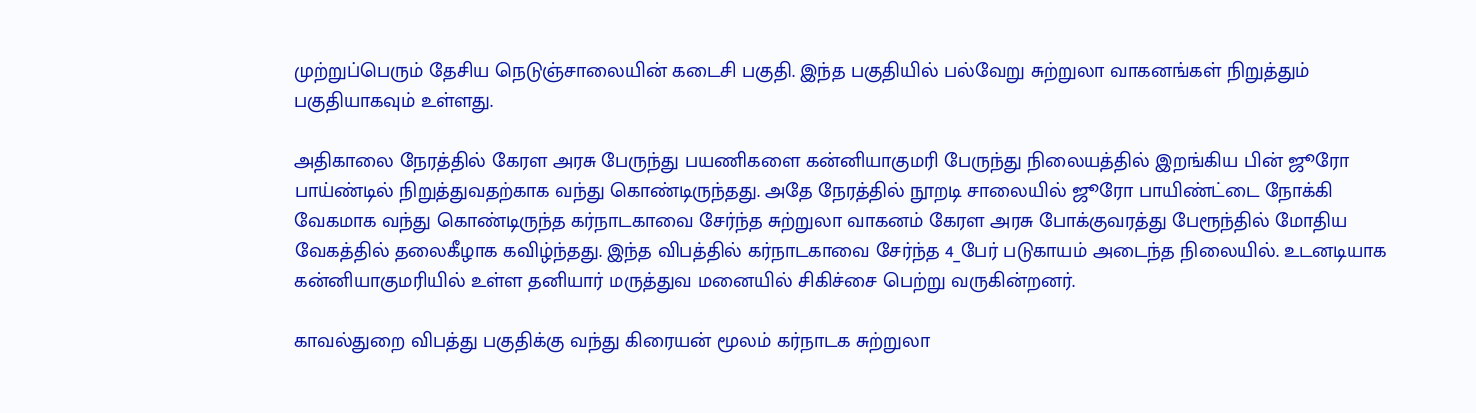முற்றுப்பெரும் தேசிய நெடுஞ்சாலையின் கடைசி பகுதி. இந்த பகுதியில் பல்வேறு சுற்றுலா வாகனங்கள் நிறுத்தும் பகுதியாகவும் உள்ளது.

அதிகாலை நேரத்தில் கேரள அரசு பேருந்து பயணிகளை கன்னியாகுமரி பேருந்து நிலையத்தில் இறங்கிய பின் ஜூரோ பாய்ண்டில் நிறுத்துவதற்காக வந்து கொண்டிருந்தது. அதே நேரத்தில் நூறடி சாலையில் ஜூரோ பாயிண்ட்டை நோக்கி வேகமாக வந்து கொண்டிருந்த கர்நாடகாவை சேர்ந்த சுற்றுலா வாகனம் கேரள அரசு போக்குவரத்து பேரூந்தில் மோதிய வேகத்தில் தலைகீழாக கவிழ்ந்தது. இந்த விபத்தில் கர்நாடகாவை சேர்ந்த 4_பேர் படுகாயம் அடைந்த நிலையில். உடனடியாக கன்னியாகுமரியில் உள்ள தனியார் மருத்துவ மனையில் சிகிச்சை பெற்று வருகின்றனர்.

காவல்துறை விபத்து பகுதிக்கு வந்து கிரையன் மூலம் கர்நாடக சுற்றுலா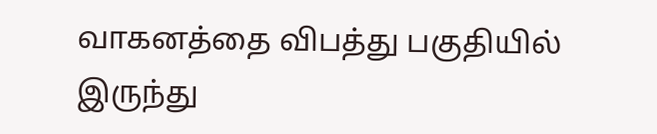வாகனத்தை விபத்து பகுதியில் இருந்து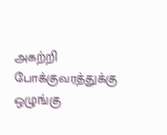அகற்றி போக்குவரத்துக்கு ஒழுங்கு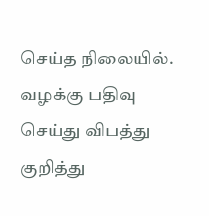செய்த நிலையில். வழக்கு பதிவு செய்து விபத்து குறித்து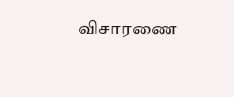விசாரணை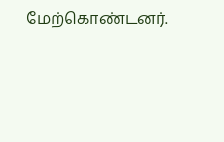மேற்கொண்டனர்.